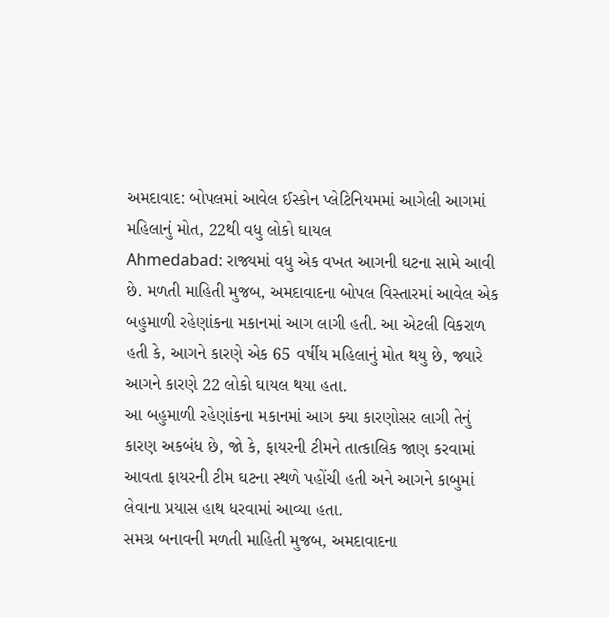અમદાવાદ: બોપલમાં આવેલ ઈસ્કોન પ્લેટિનિયમમાં આગેલી આગમાં મહિલાનું મોત, 22થી વધુ લોકો ઘાયલ
Ahmedabad: રાજ્યમાં વધુ એક વખત આગની ઘટના સામે આવી છે. મળતી માહિતી મુજબ, અમદાવાદના બોપલ વિસ્તારમાં આવેલ એક બહુમાળી રહેણાંકના મકાનમાં આગ લાગી હતી. આ એટલી વિકરાળ હતી કે, આગને કારણે એક 65 વર્ષીય મહિલાનું મોત થયુ છે, જ્યારે આગને કારણે 22 લોકો ઘાયલ થયા હતા.
આ બહુમાળી રહેણાંકના મકાનમાં આગ ક્યા કારણોસર લાગી તેનું કારણ અકબંધ છે, જો કે, ફાયરની ટીમને તાત્કાલિક જાણ કરવામાં આવતા ફાયરની ટીમ ઘટના સ્થળે પહોંચી હતી અને આગને કાબુમાં લેવાના પ્રયાસ હાથ ધરવામાં આવ્યા હતા.
સમગ્ર બનાવની મળતી માહિતી મુજબ, અમદાવાદના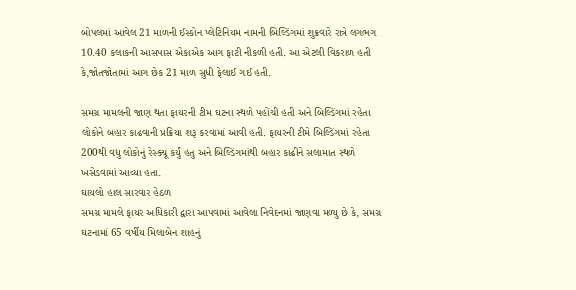બોપલમાં આવેલ 21 માળની ઈસ્કોન પ્લેટિનિયમ નામની બિલ્ડિંગમાં શુક્રવારે રાત્રે લગભગ 10.40 કલાકની આસપાસ એકાએક આગ ફાટી નીકળી હતી. આ એટલી વિકરાળ હતી કે,જોતજોતામાં આગ છેક 21 માળ સુધી ફેલાઈ ગઈ હતી.

સમગ્ર મામલની જાણ થતા ફાયરની ટીમ ઘટના સ્થળે પહોંચી હતી અને બિલ્ડિંગમાં રહેતા લોકોને બહાર કાઢવાની પ્રક્રિયા શરૂ કરવામાં આવી હતી. ફાયરની ટીમે બિલ્ડિંગમાં રહેતા 200થી વધુ લોકોનું રેસ્ક્યૂ કર્યું હતુ અને બિલ્ડિંગમાંથી બહાર કાઢીને સલામાત સ્થળે ખસેડવામાં આવ્યા હતા.
ઘાયલો હાલ સારવાર હેઠળ
સમગ્ર મામલે ફાયર અધિકારી દ્વારા આપવામાં આવેલા નિવેદનમાં જાણવા મળ્યુ છે કે, સમગ્ર ઘટનામાં 65 વર્ષીય મિલાબેન શાહનું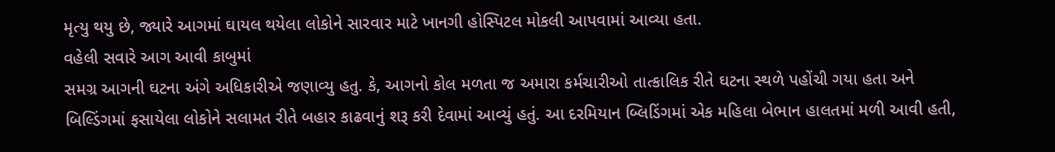મૃત્યુ થયુ છે, જ્યારે આગમાં ઘાયલ થયેલા લોકોને સારવાર માટે ખાનગી હોસ્પિટલ મોકલી આપવામાં આવ્યા હતા.
વહેલી સવારે આગ આવી કાબુમાં
સમગ્ર આગની ઘટના અંગે અધિકારીએ જણાવ્યુ હતુ. કે, આગનો કોલ મળતા જ અમારા કર્મચારીઓ તાત્કાલિક રીતે ઘટના સ્થળે પહોંચી ગયા હતા અને બિલ્ડિંગમાં ફસાયેલા લોકોને સલામત રીતે બહાર કાઢવાનું શરૂ કરી દેવામાં આવ્યું હતું. આ દરમિયાન બ્લિડિંગમાં એક મહિલા બેભાન હાલતમાં મળી આવી હતી,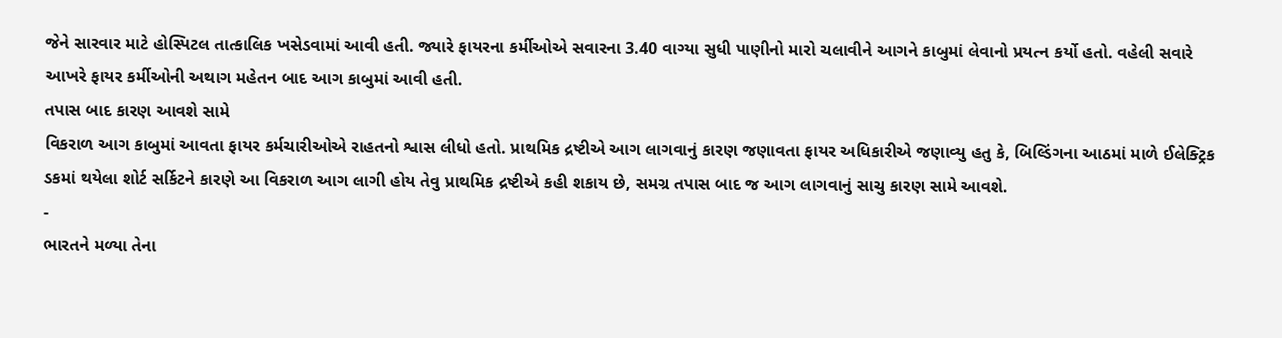જેને સારવાર માટે હોસ્પિટલ તાત્કાલિક ખસેડવામાં આવી હતી. જ્યારે ફાયરના કર્મીઓએ સવારના 3.40 વાગ્યા સુધી પાણીનો મારો ચલાવીને આગને કાબુમાં લેવાનો પ્રયત્ન કર્યો હતો. વહેલી સવારે આખરે ફાયર કર્મીઓની અથાગ મહેતન બાદ આગ કાબુમાં આવી હતી.
તપાસ બાદ કારણ આવશે સામે
વિકરાળ આગ કાબુમાં આવતા ફાયર કર્મચારીઓએ રાહતનો શ્વાસ લીધો હતો. પ્રાથમિક દ્રષ્ટીએ આગ લાગવાનું કારણ જણાવતા ફાયર અધિકારીએ જણાવ્યુ હતુ કે, બિલ્ડિંગના આઠમાં માળે ઈલેક્ટ્રિક ડકમાં થયેલા શોર્ટ સર્કિટને કારણે આ વિકરાળ આગ લાગી હોય તેવુ પ્રાથમિક દ્રષ્ટીએ કહી શકાય છે, સમગ્ર તપાસ બાદ જ આગ લાગવાનું સાચુ કારણ સામે આવશે.
-
ભારતને મળ્યા તેના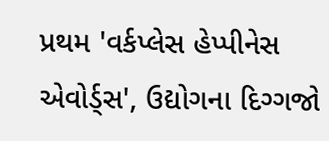પ્રથમ 'વર્કપ્લેસ હેપ્પીનેસ એવોર્ડ્સ', ઉદ્યોગના દિગ્ગજો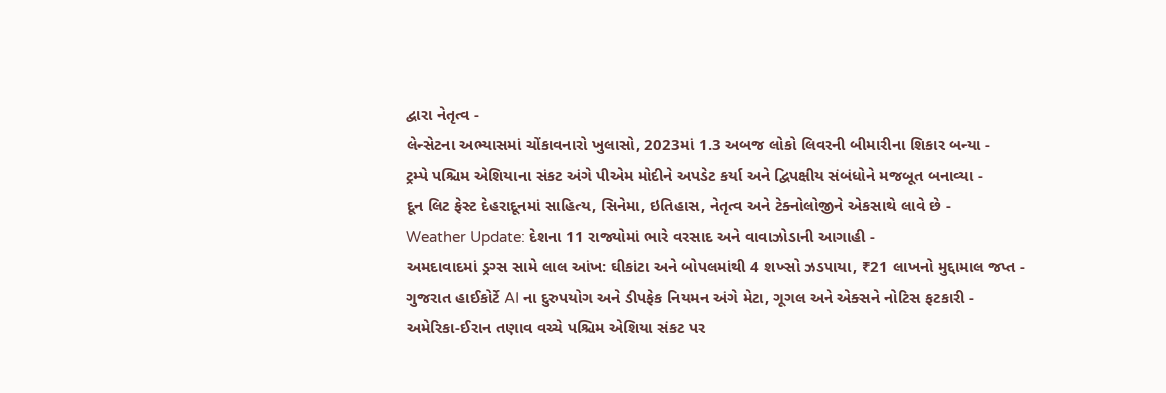દ્વારા નેતૃત્વ -
લેન્સેટના અભ્યાસમાં ચોંકાવનારો ખુલાસો, 2023માં 1.3 અબજ લોકો લિવરની બીમારીના શિકાર બન્યા -
ટ્રમ્પે પશ્ચિમ એશિયાના સંકટ અંગે પીએમ મોદીને અપડેટ કર્યા અને દ્વિપક્ષીય સંબંધોને મજબૂત બનાવ્યા -
દૂન લિટ ફેસ્ટ દેહરાદૂનમાં સાહિત્ય, સિનેમા, ઇતિહાસ, નેતૃત્વ અને ટેક્નોલોજીને એકસાથે લાવે છે -
Weather Update: દેશના 11 રાજ્યોમાં ભારે વરસાદ અને વાવાઝોડાની આગાહી -
અમદાવાદમાં ડ્રગ્સ સામે લાલ આંખ: ઘીકાંટા અને બોપલમાંથી 4 શખ્સો ઝડપાયા, ₹21 લાખનો મુદ્દામાલ જપ્ત -
ગુજરાત હાઈકોર્ટે AI ના દુરુપયોગ અને ડીપફેક નિયમન અંગે મેટા, ગૂગલ અને એક્સને નોટિસ ફટકારી -
અમેરિકા-ઈરાન તણાવ વચ્ચે પશ્ચિમ એશિયા સંકટ પર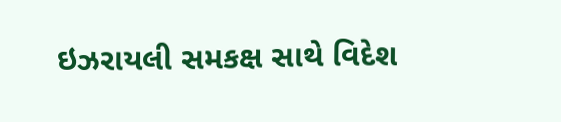ઇઝરાયલી સમકક્ષ સાથે વિદેશ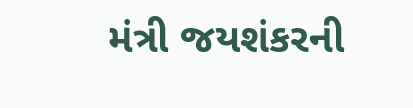મંત્રી જયશંકરની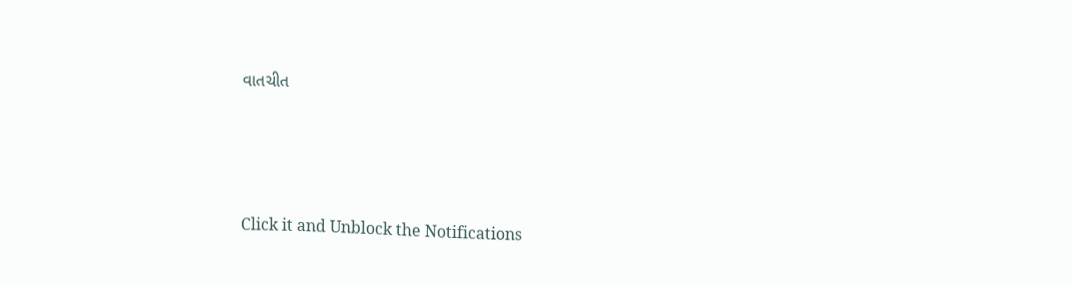વાતચીત





Click it and Unblock the Notifications